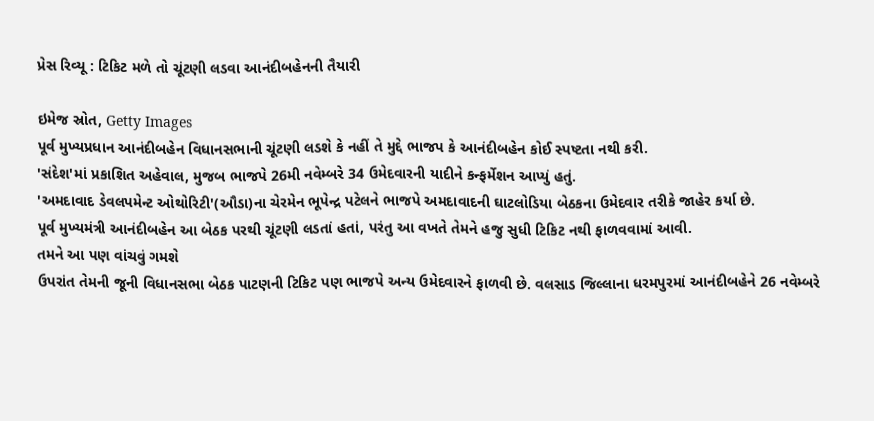પ્રેસ રિવ્યૂ : ટિકિટ મળે તો ચૂંટણી લડવા આનંદીબહેનની તૈયારી

ઇમેજ સ્રોત, Getty Images
પૂર્વ મુખ્યપ્રધાન આનંદીબહેન વિધાનસભાની ચૂંટણી લડશે કે નહીં તે મુદ્દે ભાજપ કે આનંદીબહેન કોઈ સ્પષ્ટતા નથી કરી.
'સંદેશ'માં પ્રકાશિત અહેવાલ, મુજબ ભાજપે 26મી નવેમ્બરે 34 ઉમેદવારની યાદીને કન્ફર્મેશન આપ્યું હતું.
'અમદાવાદ ડેવલપમેન્ટ ઓથોરિટી'(ઔડા)ના ચેરમેન ભૂપેન્દ્ર પટેલને ભાજપે અમદાવાદની ઘાટલોડિયા બેઠકના ઉમેદવાર તરીકે જાહેર કર્યા છે.
પૂર્વ મુખ્યમંત્રી આનંદીબહેન આ બેઠક પરથી ચૂંટણી લડતાં હતાં, પરંતુ આ વખતે તેમને હજુ સુધી ટિકિટ નથી ફાળવવામાં આવી.
તમને આ પણ વાંચવું ગમશે
ઉપરાંત તેમની જૂની વિધાનસભા બેઠક પાટણની ટિકિટ પણ ભાજપે અન્ય ઉમેદવારને ફાળવી છે. વલસાડ જિલ્લાના ધરમપુરમાં આનંદીબહેને 26 નવેમ્બરે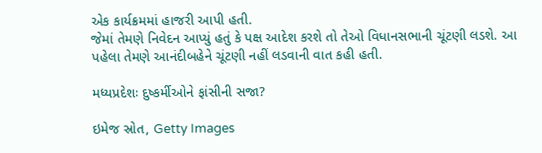એક કાર્યક્રમમાં હાજરી આપી હતી.
જેમાં તેમણે નિવેદન આપ્યું હતું કે પક્ષ આદેશ કરશે તો તેઓ વિધાનસભાની ચૂંટણી લડશે. આ પહેલા તેમણે આનંદીબહેને ચૂંટણી નહીં લડવાની વાત કહી હતી.

મધ્યપ્રદેશઃ દુષ્કર્મીઓને ફાંસીની સજા?

ઇમેજ સ્રોત, Getty Images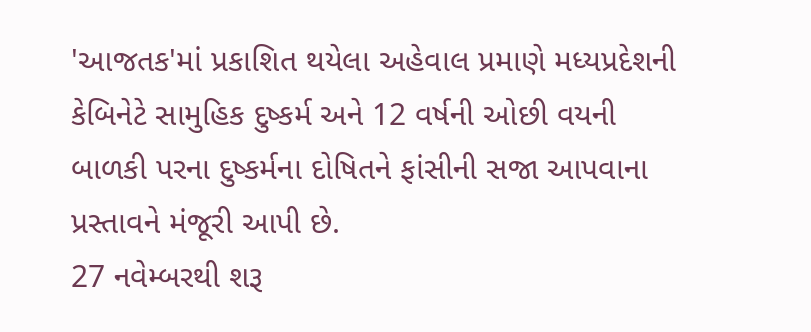'આજતક'માં પ્રકાશિત થયેલા અહેવાલ પ્રમાણે મધ્યપ્રદેશની કેબિનેટે સામુહિક દુષ્કર્મ અને 12 વર્ષની ઓછી વયની બાળકી પરના દુષ્કર્મના દોષિતને ફાંસીની સજા આપવાના પ્રસ્તાવને મંજૂરી આપી છે.
27 નવેમ્બરથી શરૂ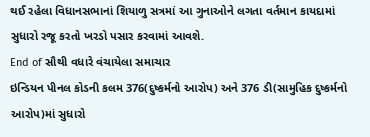થઈ રહેલા વિધાનસભાનાં શિયાળુ સત્રમાં આ ગુનાઓને લગતા વર્તમાન કાયદામાં સુધારો રજૂ કરતો ખરડો પસાર કરવામાં આવશે.
End of સૌથી વધારે વંચાયેલા સમાચાર
ઇન્ડિયન પીનલ કોડની કલમ 376(દુષ્કર્મનો આરોપ) અને 376 ડી(સામુહિક દુષ્કર્મનો આરોપ)માં સુધારો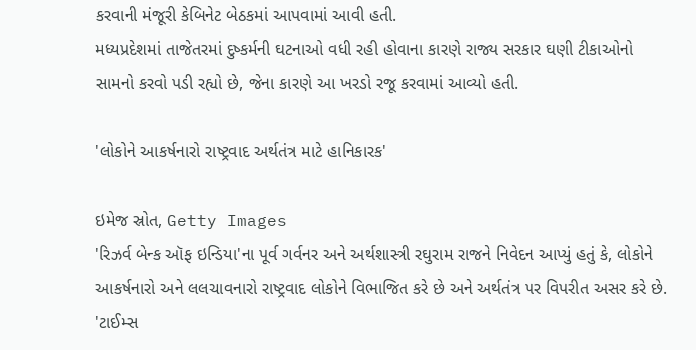કરવાની મંજૂરી કેબિનેટ બેઠકમાં આપવામાં આવી હતી.
મધ્યપ્રદેશમાં તાજેતરમાં દુષ્કર્મની ઘટનાઓ વધી રહી હોવાના કારણે રાજ્ય સરકાર ઘણી ટીકાઓનો સામનો કરવો પડી રહ્યો છે, જેના કારણે આ ખરડો રજૂ કરવામાં આવ્યો હતી.

'લોકોને આકર્ષનારો રાષ્ટ્રવાદ અર્થતંત્ર માટે હાનિકારક'

ઇમેજ સ્રોત, Getty Images
'રિઝર્વ બેન્ક ઑફ ઇન્ડિયા'ના પૂર્વ ગર્વનર અને અર્થશાસ્ત્રી રઘુરામ રાજને નિવેદન આપ્યું હતું કે, લોકોને આકર્ષનારો અને લલચાવનારો રાષ્ટ્રવાદ લોકોને વિભાજિત કરે છે અને અર્થતંત્ર પર વિપરીત અસર કરે છે.
'ટાઈમ્સ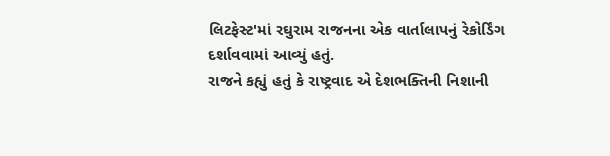લિટફેસ્ટ'માં રઘુરામ રાજનના એક વાર્તાલાપનું રેકોર્ડિંગ દર્શાવવામાં આવ્યું હતું.
રાજને કહ્યું હતું કે રાષ્ટ્રવાદ એ દેશભક્તિની નિશાની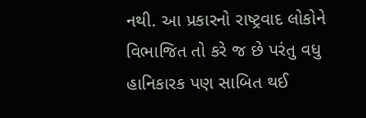નથી. આ પ્રકારનો રાષ્ટ્રવાદ લોકોને વિભાજિત તો કરે જ છે પરંતુ વધુ હાનિકારક પણ સાબિત થઈ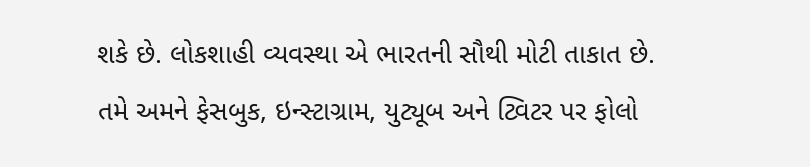શકે છે. લોકશાહી વ્યવસ્થા એ ભારતની સૌથી મોટી તાકાત છે.
તમે અમને ફેસબુક, ઇન્સ્ટાગ્રામ, યુટ્યૂબ અને ટ્વિટર પર ફોલો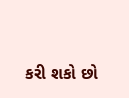કરી શકો છો